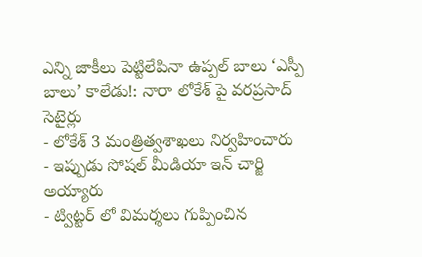ఎన్ని జాకీలు పెట్టిలేపినా ఉప్పల్ బాలు ‘ఎస్పీ బాలు’ కాలేడు!: నారా లోకేశ్ పై వరప్రసాద్ సెటైర్లు
- లోకేశ్ 3 మంత్రిత్వశాఖలు నిర్వహించారు
- ఇప్పుడు సోషల్ మీడియా ఇన్ చార్జి అయ్యారు
- ట్విట్టర్ లో విమర్శలు గుప్పించిన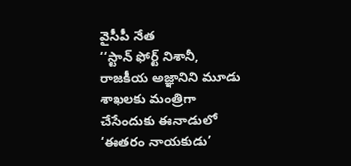వైసీపీ నేత
‘‘స్టాన్ ఫోర్ట్ నిశానీ, రాజకీయ అజ్ఞానిని మూడు శాఖలకు మంత్రిగా చేసేందుకు ఈనాడులో ‘ఈతరం నాయకుడు’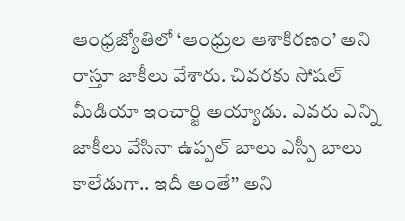ఆంధ్రజ్యోతిలో ‘ఆంధ్రుల ఆశాకిరణం’ అని రాస్తూ జాకీలు వేశారు. చివరకు సోషల్ మీడియా ఇంచార్జి అయ్యాడు. ఎవరు ఎన్ని జాకీలు వేసినా ఉప్పల్ బాలు ఎస్పీ బాలు కాలేడుగా.. ఇదీ అంతే’’ అని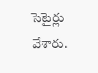సెటైర్లు వేశారు.